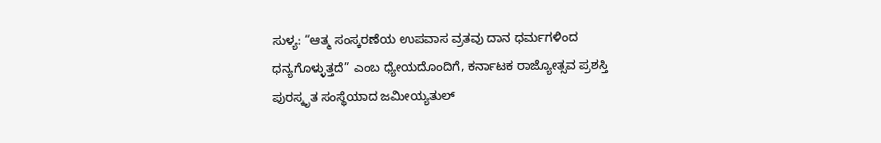ಸುಳ್ಯ: “ಆತ್ಮ ಸಂಸ್ಕರಣೆಯ ಉಪವಾಸ ವ್ರತವು ದಾನ ಧರ್ಮಗಳಿಂದ ಧನ್ಯಗೊಳ್ಳುತ್ತದೆ” ಎಂಬ ಧ್ಯೇಯದೊಂದಿಗೆ, ಕರ್ನಾಟಕ ರಾಜ್ಯೋತ್ಸವ ಪ್ರಶಸ್ತಿ ಪುರಸ್ಕೃತ ಸಂಸ್ಥೆಯಾದ ಜಮೀಯ್ಯತುಲ್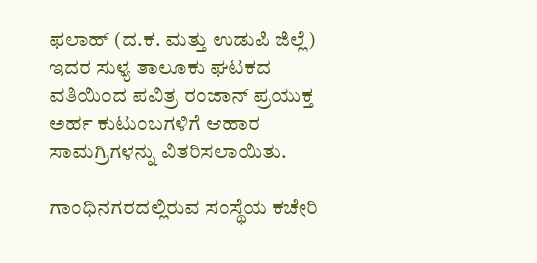ಫಲಾಹ್ (ದ.ಕ. ಮತ್ತು ಉಡುಪಿ ಜಿಲ್ಲೆ) ಇದರ ಸುಳ್ಯ ತಾಲೂಕು ಘಟಕದ ವತಿಯಿಂದ ಪವಿತ್ರ ರಂಜಾನ್ ಪ್ರಯುಕ್ತ ಅರ್ಹ ಕುಟುಂಬಗಳಿಗೆ ಆಹಾರ ಸಾಮಗ್ರಿಗಳನ್ನು ವಿತರಿಸಲಾಯಿತು.

ಗಾಂಧಿನಗರದಲ್ಲಿರುವ ಸಂಸ್ಥೆಯ ಕಚೇರಿ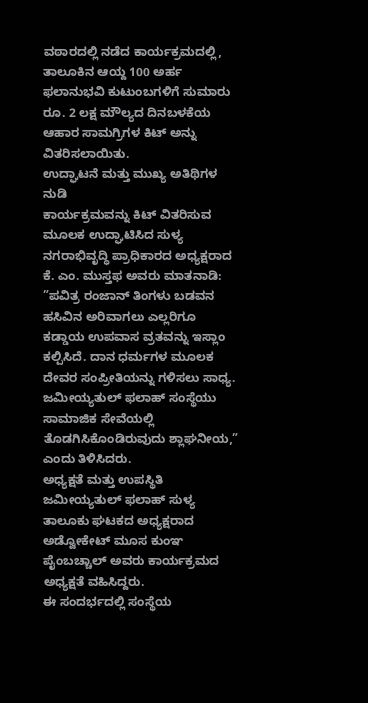ವಠಾರದಲ್ಲಿ ನಡೆದ ಕಾರ್ಯಕ್ರಮದಲ್ಲಿ, ತಾಲೂಕಿನ ಆಯ್ದ 100 ಅರ್ಹ ಫಲಾನುಭವಿ ಕುಟುಂಬಗಳಿಗೆ ಸುಮಾರು ರೂ. 2 ಲಕ್ಷ ಮೌಲ್ಯದ ದಿನಬಳಕೆಯ ಆಹಾರ ಸಾಮಗ್ರಿಗಳ ಕಿಟ್ ಅನ್ನು ವಿತರಿಸಲಾಯಿತು.
ಉದ್ಘಾಟನೆ ಮತ್ತು ಮುಖ್ಯ ಅತಿಥಿಗಳ ನುಡಿ
ಕಾರ್ಯಕ್ರಮವನ್ನು ಕಿಟ್ ವಿತರಿಸುವ ಮೂಲಕ ಉದ್ಘಾಟಿಸಿದ ಸುಳ್ಯ ನಗರಾಭಿವೃದ್ಧಿ ಪ್ರಾಧಿಕಾರದ ಅಧ್ಯಕ್ಷರಾದ ಕೆ. ಎಂ. ಮುಸ್ತಫ ಅವರು ಮಾತನಾಡಿ:
”ಪವಿತ್ರ ರಂಜಾನ್ ತಿಂಗಳು ಬಡವನ ಹಸಿವಿನ ಅರಿವಾಗಲು ಎಲ್ಲರಿಗೂ ಕಡ್ಡಾಯ ಉಪವಾಸ ವ್ರತವನ್ನು ಇಸ್ಲಾಂ ಕಲ್ಪಿಸಿದೆ. ದಾನ ಧರ್ಮಗಳ ಮೂಲಕ ದೇವರ ಸಂಪ್ರೀತಿಯನ್ನು ಗಳಿಸಲು ಸಾಧ್ಯ. ಜಮೀಯ್ಯತುಲ್ ಫಲಾಹ್ ಸಂಸ್ಥೆಯು ಸಾಮಾಜಿಕ ಸೇವೆಯಲ್ಲಿ ತೊಡಗಿಸಿಕೊಂಡಿರುವುದು ಶ್ಲಾಘನೀಯ,” ಎಂದು ತಿಳಿಸಿದರು.
ಅಧ್ಯಕ್ಷತೆ ಮತ್ತು ಉಪಸ್ಥಿತಿ
ಜಮೀಯ್ಯತುಲ್ ಫಲಾಹ್ ಸುಳ್ಯ ತಾಲೂಕು ಘಟಕದ ಅಧ್ಯಕ್ಷರಾದ ಅಡ್ವೋಕೇಟ್ ಮೂಸ ಕುಂಞ ಪೈಂಬಚ್ಚಾಲ್ ಅವರು ಕಾರ್ಯಕ್ರಮದ ಅಧ್ಯಕ್ಷತೆ ವಹಿಸಿದ್ದರು.
ಈ ಸಂದರ್ಭದಲ್ಲಿ ಸಂಸ್ಥೆಯ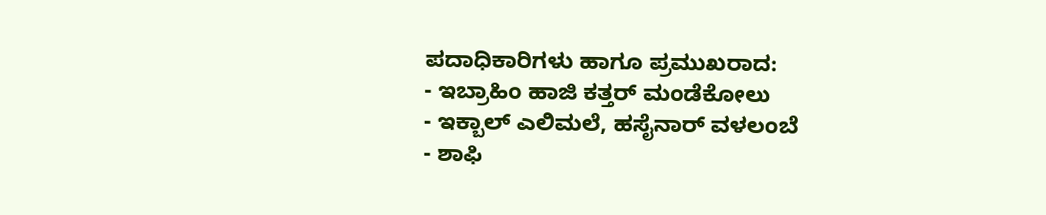ಪದಾಧಿಕಾರಿಗಳು ಹಾಗೂ ಪ್ರಮುಖರಾದ:
- ಇಬ್ರಾಹಿಂ ಹಾಜಿ ಕತ್ತರ್ ಮಂಡೆಕೋಲು
- ಇಕ್ಬಾಲ್ ಎಲಿಮಲೆ, ಹಸೈನಾರ್ ವಳಲಂಬೆ
- ಶಾಫಿ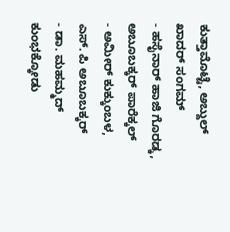ಕುತ್ತಾಮೊಟ್ಟೆ, ಅಬ್ದುಲ್ ಖಾದರ್ ಸಂಗಮ್
- ಹಸೈನಾರ್ ಹಾಜಿ ಗೊರಡ್ಕ, ಅಬೂಬಕ್ಕರ್ ಪಾರೆಕ್ಕಲ್
- ಅಮೀರ್ ಕುಕ್ಕುಂಬಳ, ಎಸ್. ಪಿ ಅಬೂಬಕ್ಕರ್
- ಡಾ. ಮಹಮ್ಮದ್ ಕುಂಭಕ್ಕೋಡು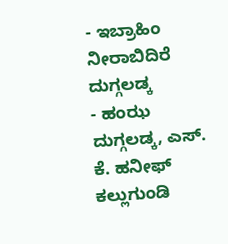- ಇಬ್ರಾಹಿಂ ನೀರಾಬಿದಿರೆ ದುಗ್ಗಲಡ್ಕ
- ಹಂಝ ದುಗ್ಗಲಡ್ಕ, ಎಸ್. ಕೆ. ಹನೀಫ್ ಕಲ್ಲುಗುಂಡಿ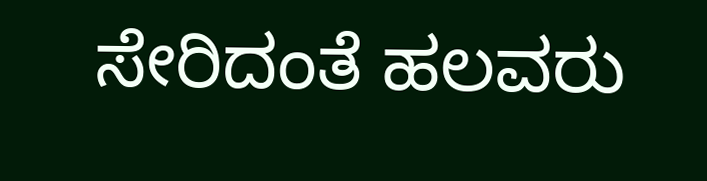ಸೇರಿದಂತೆ ಹಲವರು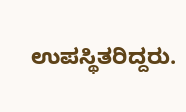ಉಪಸ್ಥಿತರಿದ್ದರು.